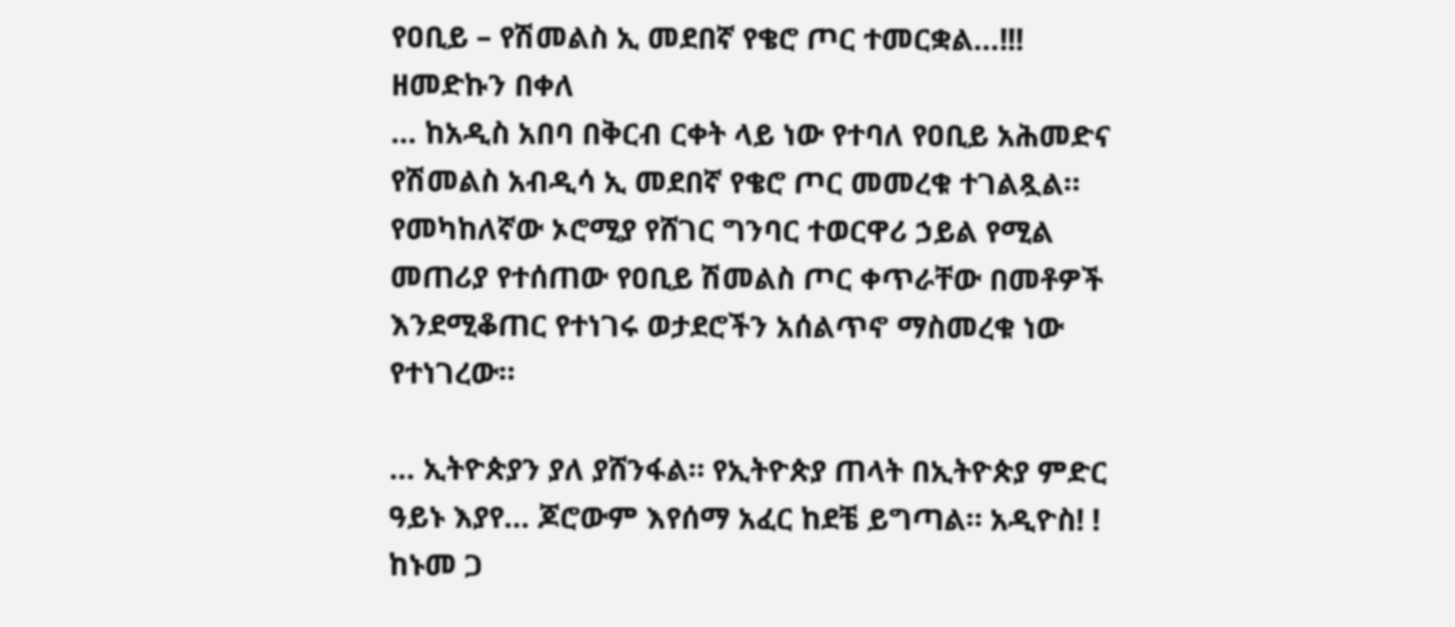የዐቢይ – የሽመልስ ኢ መደበኛ የቄሮ ጦር ተመርቋል…!!!
ዘመድኩን በቀለ
… ከአዲስ አበባ በቅርብ ርቀት ላይ ነው የተባለ የዐቢይ አሕመድና የሽመልስ አብዲሳ ኢ መደበኛ የቄሮ ጦር መመረቁ ተገልጿል። የመካከለኛው ኦሮሚያ የሸገር ግንባር ተወርዋሪ ኃይል የሚል መጠሪያ የተሰጠው የዐቢይ ሽመልስ ጦር ቀጥራቸው በመቶዎች እንደሚቆጠር የተነገሩ ወታደሮችን አሰልጥኖ ማስመረቁ ነው የተነገረው።

… ኢትዮጵያን ያለ ያሸንፋል። የኢትዮጵያ ጠላት በኢትዮጵያ ምድር ዓይኑ እያየ… ጆሮውም እየሰማ አፈር ከደቼ ይግጣል። አዲዮስ! ! ከኑመ ጋ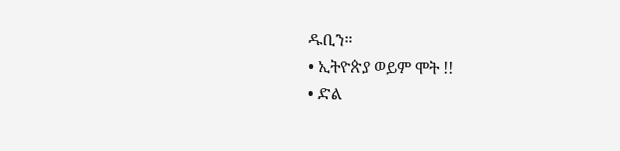ዱቢን።
• ኢትዮጵያ ወይም ሞት !!
• ድል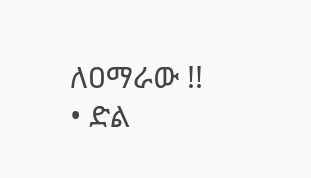ለዐማራው !!
• ድል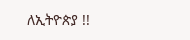ለኢትዮጵያ !!